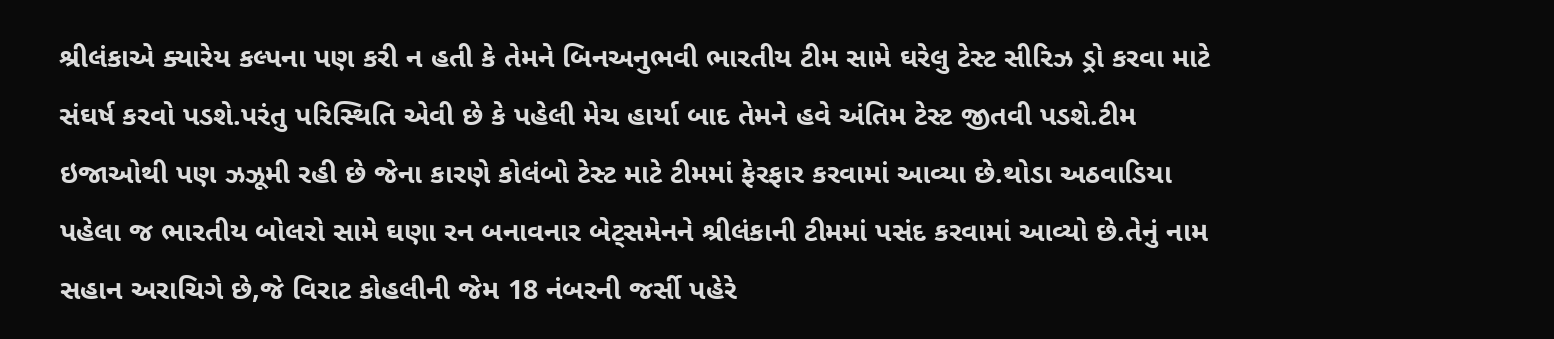શ્રીલંકાએ ક્યારેય કલ્પના પણ કરી ન હતી કે તેમને બિનઅનુભવી ભારતીય ટીમ સામે ઘરેલુ ટેસ્ટ સીરિઝ ડ્રો કરવા માટે સંઘર્ષ કરવો પડશે.પરંતુ પરિસ્થિતિ એવી છે કે પહેલી મેચ હાર્યા બાદ તેમને હવે અંતિમ ટેસ્ટ જીતવી પડશે.ટીમ ઇજાઓથી પણ ઝઝૂમી રહી છે જેના કારણે કોલંબો ટેસ્ટ માટે ટીમમાં ફેરફાર કરવામાં આવ્યા છે.થોડા અઠવાડિયા પહેલા જ ભારતીય બોલરો સામે ઘણા રન બનાવનાર બેટ્સમેનને શ્રીલંકાની ટીમમાં પસંદ કરવામાં આવ્યો છે.તેનું નામ સહાન અરાચિગે છે,જે વિરાટ કોહલીની જેમ 18 નંબરની જર્સી પહેરે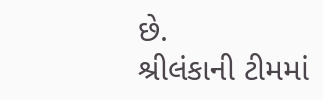છે.
શ્રીલંકાની ટીમમાં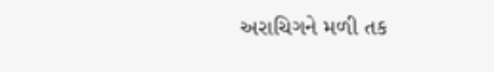અરાચિગને મળી તક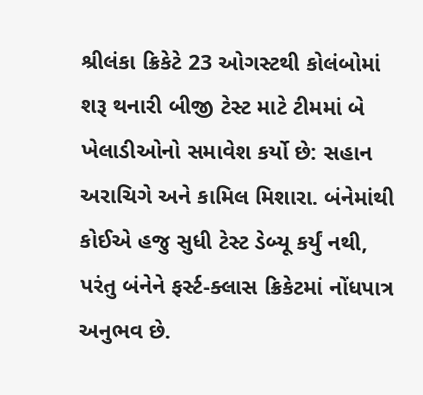શ્રીલંકા ક્રિકેટે 23 ઓગસ્ટથી કોલંબોમાં શરૂ થનારી બીજી ટેસ્ટ માટે ટીમમાં બે ખેલાડીઓનો સમાવેશ કર્યો છે: સહાન અરાચિગે અને કામિલ મિશારા. બંનેમાંથી કોઈએ હજુ સુધી ટેસ્ટ ડેબ્યૂ કર્યું નથી, પરંતુ બંનેને ફર્સ્ટ-ક્લાસ ક્રિકેટમાં નોંધપાત્ર અનુભવ છે.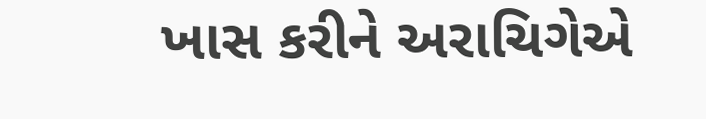ખાસ કરીને અરાચિગેએ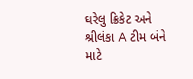ઘરેલુ ક્રિકેટ અને શ્રીલંકા A ટીમ બંને માટે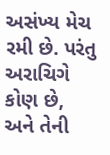અસંખ્ય મેચ રમી છે. પરંતુ અરાચિગે કોણ છે, અને તેની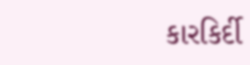કારકિર્દી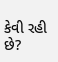કેવી રહી છે?